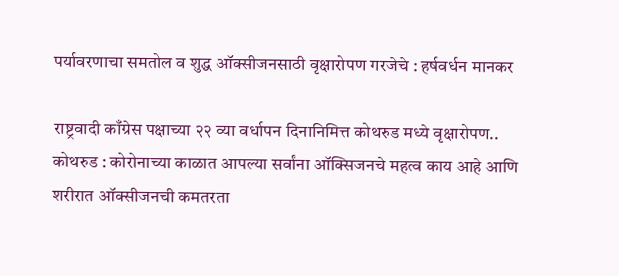पर्यावरणाचा समतोल व शुद्ध ऑक्सीजनसाठी वृक्षारोपण गरजेचे : हर्षवर्धन मानकर

राष्ट्रवादी काँग्रेस पक्षाच्या २२ व्या वर्धापन दिनानिमित्त कोथरुड मध्ये वृक्षारोपण..
कोथरुड : कोरोनाच्या काळात आपल्या सर्वांना ऑक्सिजनचे महत्व काय आहे आणि शरीरात ऑक्सीजनची कमतरता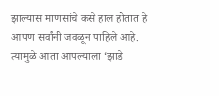झाल्यास माणसांचे कसे हाल होतात हे आपण सर्वांनी जवळून पाहिले आहे. त्यामुळे आता आपल्याला ‘झाडे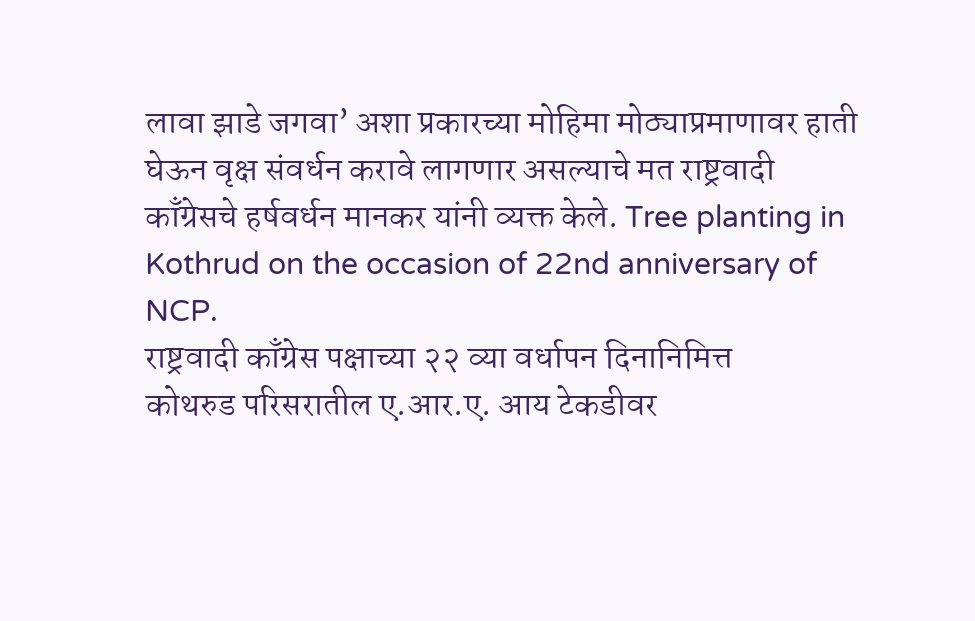लावा झाडे जगवा’ अशा प्रकारच्या मोहिमा मोठ्याप्रमाणावर हाती घेऊन वृक्ष संवर्धन करावे लागणार असल्याचे मत राष्ट्रवादी काँग्रेसचे हर्षवर्धन मानकर यांनी व्यक्त केले. Tree planting in Kothrud on the occasion of 22nd anniversary of NCP.
राष्ट्रवादी काँग्रेस पक्षाच्या २२ व्या वर्धापन दिनानिमित्त
कोथरुड परिसरातील ए.आर.ए. आय टेकडीवर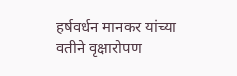हर्षवर्धन मानकर यांच्या वतीने वृक्षारोपण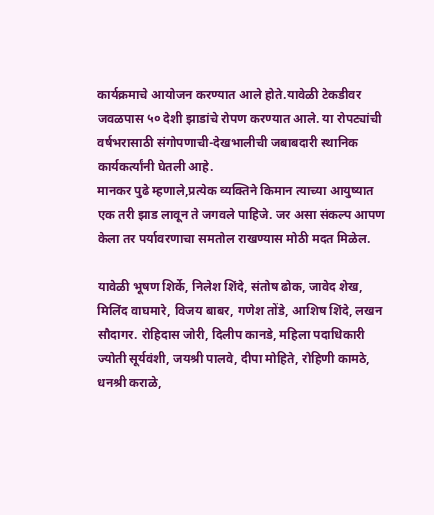कार्यक्रमाचे आयोजन करण्यात आले होते.यावेळी टेकडीवर जवळपास ५० देशी झाडांचे रोपण करण्यात आले. या रोपट्यांची वर्षभरासाठी संगोपणाची-देखभालीची जबाबदारी स्थानिक कार्यकर्त्यांनी घेतली आहे.
मानकर पुढे म्हणाले,प्रत्येक व्यक्तिने किमान त्याच्या आयुष्यात एक तरी झाड लावून ते जगवले पाहिजे. जर असा संकल्प आपण केला तर पर्यावरणाचा समतोल राखण्यास मोठी मदत मिळेल.

यावेळी भूषण शिर्के, निलेश शिंदे, संतोष ढोक, जावेद शेख, मिलिंद वाघमारे, विजय बाबर, गणेश तोंडे, आशिष शिंदे, लखन सौदागर. रोहिदास जोरी, दिलीप कानडे, महिला पदाधिकारी ज्योती सूर्यवंशी, जयश्री पालवे, दीपा मोहिते, रोहिणी कामठे, धनश्री कराळे,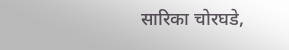सारिका चोरघडे,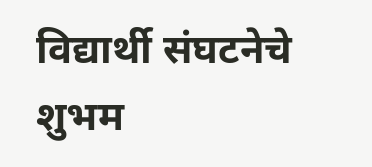विद्यार्थी संघटनेचे शुभम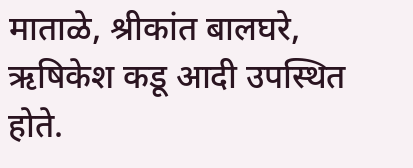माताळे, श्रीकांत बालघरे, ऋषिकेश कडू आदी उपस्थित होते.